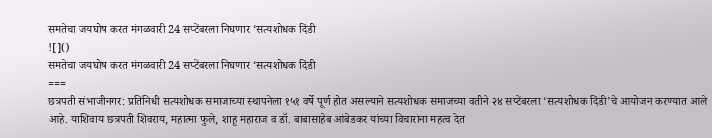समतेचा जयघोष करत मंगळवारी 24 सप्टेंबरला निघणार ‘सत्यशोधक दिंडी
![]()
समतेचा जयघोष करत मंगळवारी 24 सप्टेंबरला निघणार ‘सत्यशोधक दिंडी
===
छत्रपती संभाजीनगर: प्रतिनिधी सत्यशोधक समाजाच्या स्थापनेला १५१ वर्षे पूर्ण होत असल्याने सत्यशोधक समाजच्या वतीने २४ सप्टेंबरला ‘सत्यशोधक दिंडी’चे आयोजन करण्यात आले आहे. याशिवाय छत्रपती शिवराय, महात्मा फुले, शाहू महाराज व डॉ. बाबासाहेब आंबेडकर यांच्या विचारांना महत्व देत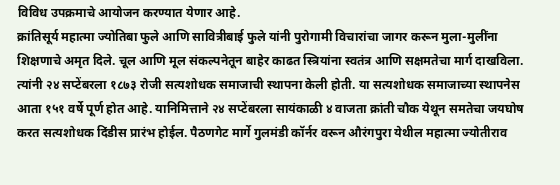विविध उपक्रमाचे आयोजन करण्यात येणार आहे.
क्रांतिसूर्य महात्मा ज्योतिबा फुले आणि सावित्रीबाई फुले यांनी पुरोगामी विचारांचा जागर करून मुला-मुलींना शिक्षणाचे अमृत दिले. चूल आणि मूल संकल्पनेतून बाहेर काढत स्त्रियांना स्वतंत्र आणि सक्षमतेचा मार्ग दाखविला. त्यांनी २४ सप्टेंबरला १८७३ रोजी सत्यशोधक समाजाची स्थापना केली होती. या सत्यशोधक समाजाच्या स्थापनेस आता १५१ वर्षे पूर्ण होत आहे. यानिमित्ताने २४ सप्टेंबरला सायंकाळी ४ वाजता क्रांती चौक येथून समतेचा जयघोष करत सत्यशोधक दिंडीस प्रारंभ होईल. पैठणगेट मार्गे गुलमंडी कॉर्नर वरून औरंगपुरा येथील महात्मा ज्योतीराव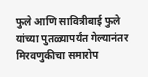फुले आणि सावित्रीबाई फुले यांच्या पुतळ्यापर्यंत गेल्यानंतर मिरवणुकीचा समारोप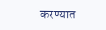करण्यात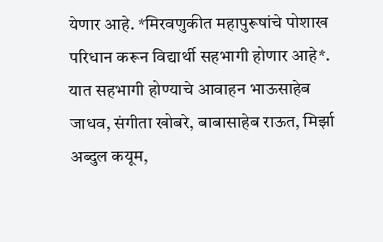येणार आहे. *मिरवणुकीत महापुरूषांचे पोशाख परिधान करून विद्यार्थी सहभागी होणार आहे*.
यात सहभागी होण्याचे आवाहन भाऊसाहेब जाधव, संगीता खोबरे, बाबासाहेब राऊत, मिर्झा अब्दुल कयूम,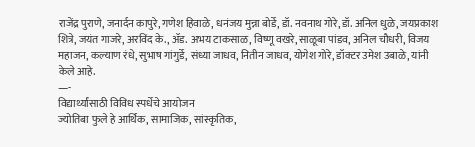राजेंद्र पुराणे, जनार्दन कापुरे, गणेश हिवाळे, धनंजय मुन्ना बोर्डे, डॉ. नवनाथ गोरे, डॉ. अनिल धुळे, जयप्रकाश शित्रे, जयंत गाजरे, अरविंद के., ॲड. अभय टाकसाळ, विष्णू वखरे, साळूबा पांडव, अनिल चौधरी, विजय महाजन, कल्याण रंधे, सुभाष गांगुर्डे, संध्या जाधव, नितीन जाधव, योगेश गोरे, डॉक्टर उमेश उबाळे, यांनी केले आहे.
—-
विद्यार्थ्यांसाठी विविध स्पर्धेचे आयोजन
ज्योतिबा फुले हे आर्थिक, सामाजिक, सांस्कृतिक,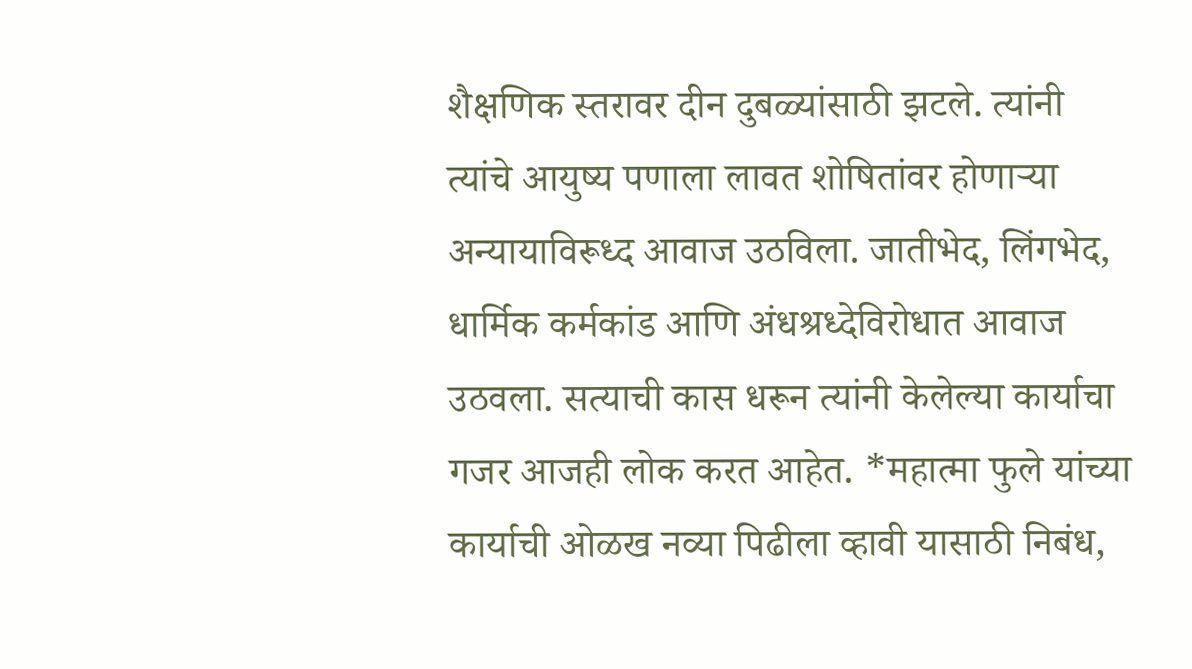शैक्षणिक स्तरावर दीन दुबळ्यांसाठी झटले. त्यांनी त्यांचे आयुष्य पणाला लावत शोषितांवर होणाऱ्या अन्यायाविरूध्द आवाज उठविला. जातीभेद, लिंगभेद, धार्मिक कर्मकांड आणि अंधश्रध्देविरोधात आवाज उठवला. सत्याची कास धरून त्यांनी केलेल्या कार्याचा गजर आजही लोक करत आहेत. *महात्मा फुले यांच्या कार्याची ओळख नव्या पिढीला व्हावी यासाठी निबंध,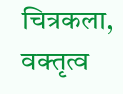चित्रकला, वक्तृत्व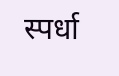स्पर्धा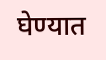घेण्यात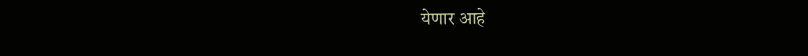येणार आहे